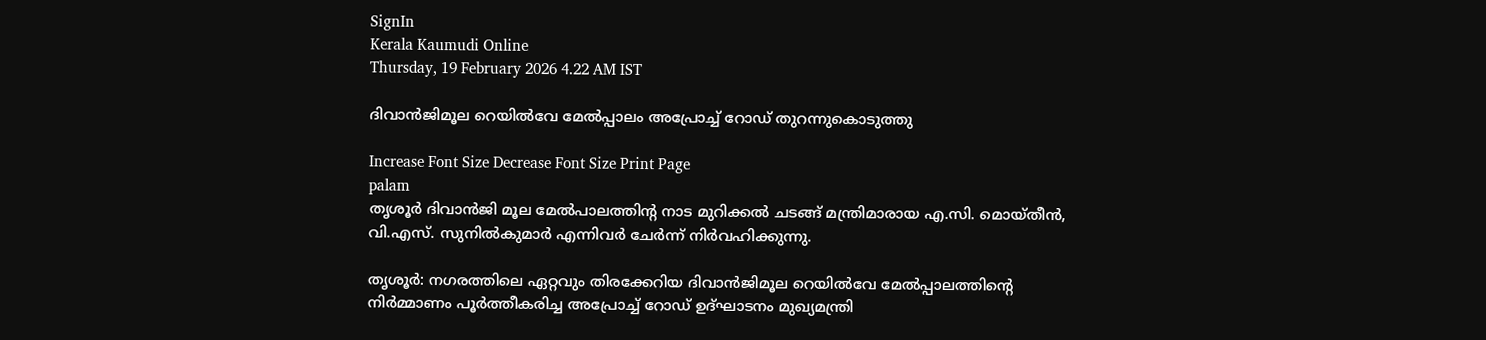SignIn
Kerala Kaumudi Online
Thursday, 19 February 2026 4.22 AM IST

ദിവാൻജിമൂല റെയിൽവേ മേൽപ്പാലം അപ്രോച്ച് റോഡ് തുറന്നുകൊടുത്തു

Increase Font Size Decrease Font Size Print Page
palam
തൃശൂർ ദിവാൻജി മൂല മേൽപാലത്തിന്റ നാട മുറിക്കൽ ചടങ്ങ് മന്ത്രിമാരായ എ.സി. മൊയ്തീൻ, വി.എസ്. സുനിൽകുമാർ എന്നിവർ ചേർന്ന് നിർവഹിക്കുന്നു.

തൃശൂർ: നഗരത്തിലെ ഏറ്റവും തിരക്കേറിയ ദിവാൻജിമൂല റെയിൽവേ മേൽപ്പാലത്തിന്റെ നിർമ്മാണം പൂർത്തീകരിച്ച അപ്രോച്ച് റോഡ് ഉദ്ഘാടനം മുഖ്യമന്ത്രി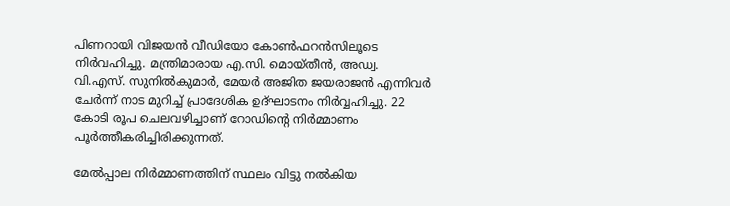പിണറായി വിജയൻ വീഡിയോ കോൺഫറൻസിലൂടെ നിർവഹിച്ചു. മന്ത്രിമാരായ എ.സി. മൊയ്തീൻ, അഡ്വ. വി.എസ്. സുനിൽകുമാർ, മേയർ അജിത ജയരാജൻ എന്നിവർ ചേർന്ന് നാട മുറിച്ച് പ്രാദേശിക ഉദ്ഘാടനം നിർവ്വഹിച്ചു. 22 കോടി രൂപ ചെലവഴിച്ചാണ് റോഡിന്റെ നിർമ്മാണം പൂർത്തീകരിച്ചിരിക്കുന്നത്.

മേൽപ്പാല നിർമ്മാണത്തിന് സ്ഥലം വിട്ടു നൽകിയ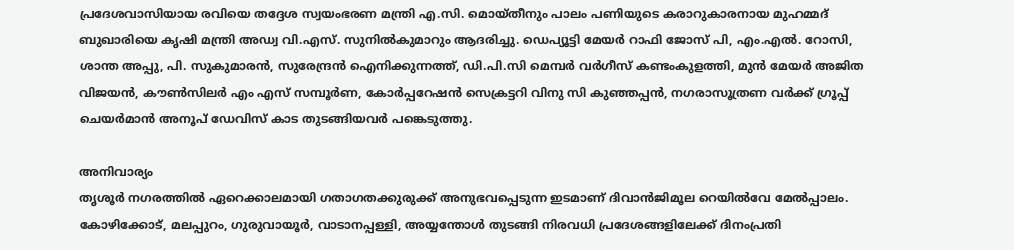പ്രദേശവാസിയായ രവിയെ തദ്ദേശ സ്വയംഭരണ മന്ത്രി എ.സി. മൊയ്തീനും പാലം പണിയുടെ കരാറുകാരനായ മുഹമ്മദ് ബുഖാരിയെ കൃഷി മന്ത്രി അഡ്വ വി.എസ്. സുനിൽകുമാറും ആദരിച്ചു. ഡെപ്യൂട്ടി മേയർ റാഫി ജോസ് പി, എം.എൽ. റോസി, ശാന്ത അപ്പു, പി. സുകുമാരൻ, സുരേന്ദ്രൻ ഐനിക്കുന്നത്ത്, ഡി.പി.സി മെമ്പർ വർഗീസ് കണ്ടംകുളത്തി, മുൻ മേയർ അജിത വിജയൻ, കൗൺസിലർ എം എസ് സമ്പൂർണ, കോർപ്പറേഷൻ സെക്രട്ടറി വിനു സി കുഞ്ഞപ്പൻ, നഗരാസൂത്രണ വർക്ക് ഗ്രൂപ്പ് ചെയർമാൻ അനൂപ് ഡേവിസ് കാട തുടങ്ങിയവർ പങ്കെടുത്തു.

അനിവാര്യം
തൃശൂർ നഗരത്തിൽ ഏറെക്കാലമായി ഗതാഗതക്കുരുക്ക് അനുഭവപ്പെടുന്ന ഇടമാണ് ദിവാൻജിമൂല റെയിൽവേ മേൽപ്പാലം. കോഴിക്കോട്, മലപ്പുറം, ഗുരുവായൂർ, വാടാനപ്പള്ളി, അയ്യന്തോൾ തുടങ്ങി നിരവധി പ്രദേശങ്ങളിലേക്ക് ദിനംപ്രതി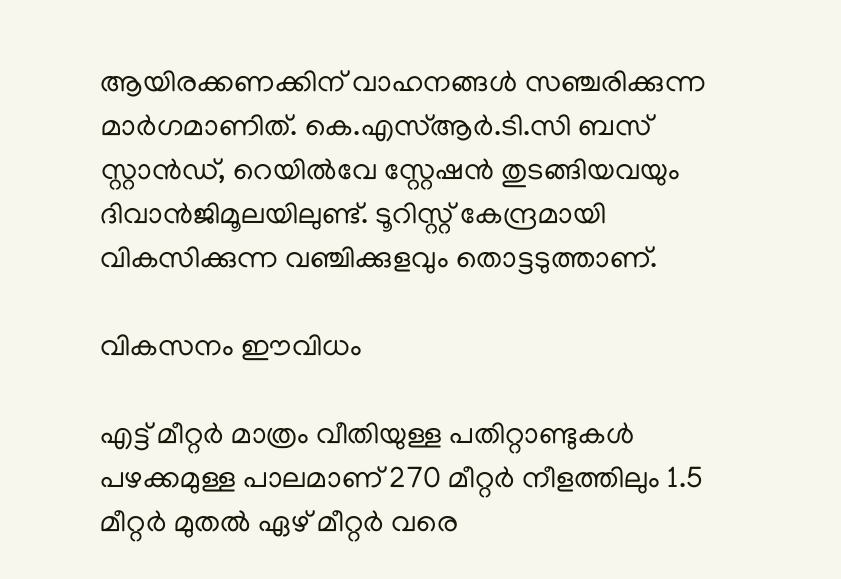ആയിരക്കണക്കിന് വാഹനങ്ങൾ സഞ്ചരിക്കുന്ന മാർഗമാണിത്. കെ.എസ്ആർ.ടി.സി ബസ് സ്റ്റാൻഡ്, റെയിൽവേ സ്റ്റേഷൻ തുടങ്ങിയവയും ദിവാൻജിമൂലയിലുണ്ട്. ടൂറിസ്റ്റ് കേന്ദ്രമായി വികസിക്കുന്ന വഞ്ചിക്കുളവും തൊട്ടടുത്താണ്.

വികസനം ഈവിധം

എട്ട് മീറ്റർ മാത്രം വീതിയുള്ള പതിറ്റാണ്ടുകൾ പഴക്കമുള്ള പാലമാണ് 270 മീറ്റർ നീളത്തിലും 1.5 മീറ്റർ മുതൽ ഏഴ് മീറ്റർ വരെ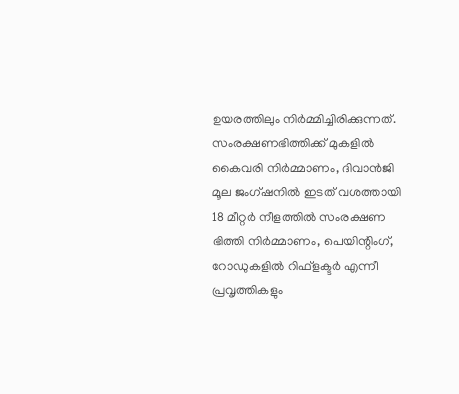ഉയരത്തിലും നിർമ്മിച്ചിരിക്കുന്നത്. സംരക്ഷണഭിത്തിക്ക് മുകളിൽ കൈവരി നിർമ്മാണം, ദിവാൻജി മൂല ജംഗ്ഷനിൽ ഇടത് വശത്തായി 18 മീറ്റർ നീളത്തിൽ സംരക്ഷണ ഭിത്തി നിർമ്മാണം, പെയിന്റിംഗ്, റോഡുകളിൽ റിഫ്‌ളക്ടർ എന്നീ പ്രവൃത്തികളും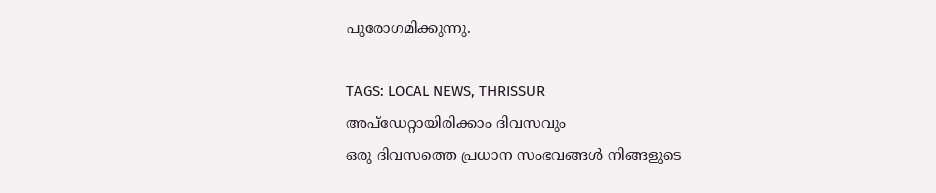പുരോഗമിക്കുന്നു.

TAGS: LOCAL NEWS, THRISSUR
അപ്ഡേറ്റായിരിക്കാം ദിവസവും
ഒരു ദിവസത്തെ പ്രധാന സംഭവങ്ങൾ നിങ്ങളുടെ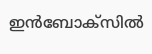ഇൻബോക്സിൽ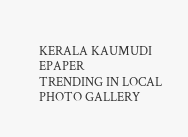KERALA KAUMUDI EPAPER
TRENDING IN LOCAL
PHOTO GALLERY